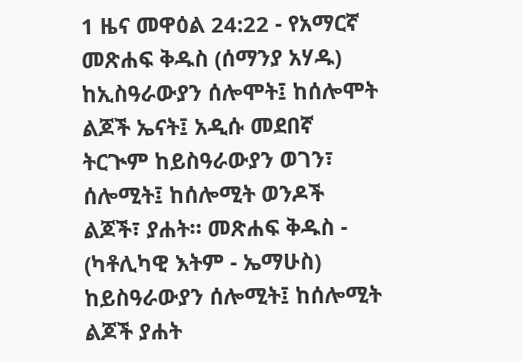1 ዜና መዋዕል 24:22 - የአማርኛ መጽሐፍ ቅዱስ (ሰማንያ አሃዱ) ከኢስዓራውያን ሰሎሞት፤ ከሰሎሞት ልጆች ኤናት፤ አዲሱ መደበኛ ትርጒም ከይስዓራውያን ወገን፣ ሰሎሚት፤ ከሰሎሚት ወንዶች ልጆች፣ ያሐት። መጽሐፍ ቅዱስ - (ካቶሊካዊ እትም - ኤማሁስ) ከይስዓራውያን ሰሎሚት፤ ከሰሎሚት ልጆች ያሐት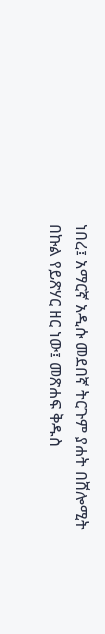ነበረ፤ አማርኛ አዲሱ መደበኛ ትርጉም ያሐት በሸሎሚት በኩል የይጽሃር ዘር ነው፤ መጽሐፍ ቅዱስ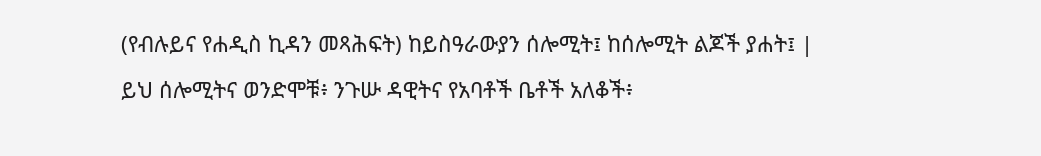(የብሉይና የሐዲስ ኪዳን መጻሕፍት) ከይስዓራውያን ሰሎሚት፤ ከሰሎሚት ልጆች ያሐት፤ |
ይህ ሰሎሚትና ወንድሞቹ፥ ንጉሡ ዳዊትና የአባቶች ቤቶች አለቆች፥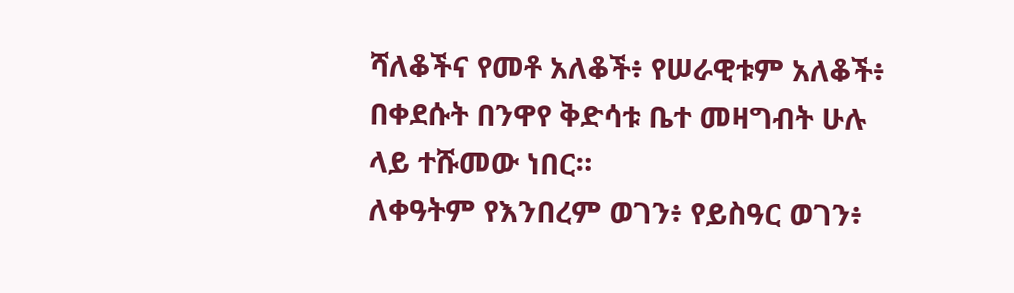ሻለቆችና የመቶ አለቆች፥ የሠራዊቱም አለቆች፥ በቀደሱት በንዋየ ቅድሳቱ ቤተ መዛግብት ሁሉ ላይ ተሹመው ነበር።
ለቀዓትም የእንበረም ወገን፥ የይስዓር ወገን፥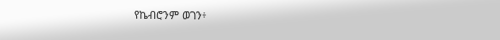የኬብሮንም ወገን፥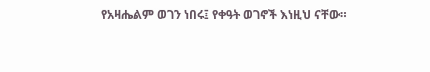የአዛሔልም ወገን ነበሩ፤ የቀዓት ወገኖች እነዚህ ናቸው።